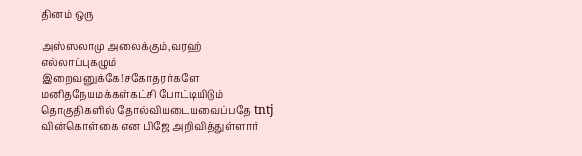தினம் ஒரு

அஸ்ஸலாமு அலைக்கும்,வரஹ் எல்லாப்புகழும் இறைவனுக்கே!சகோதரர்களே மனிதநேயமக்கள்கட்சி போட்டியிடும் தொகுதிகளில் தோல்வியடையவைப்பதே tntj வின்கொள்கை என பிஜே அறிவித்துள்ளார்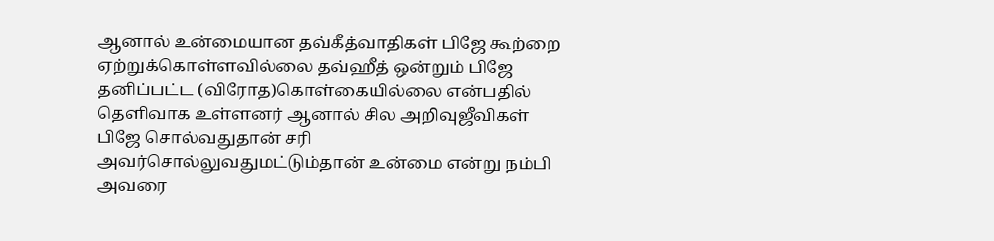ஆனால் உன்மையான தவ்கீத்வாதிகள் பிஜே கூற்றை ஏற்றுக்கொள்ளவில்லை தவ்ஹீத் ஒன்றும் பிஜே தனிப்பட்ட (விரோத)கொள்கையில்லை என்பதில் தெளிவாக உள்ளனர் ஆனால் சில அறிவுஜீவிகள் பிஜே சொல்வதுதான் சரி அவர்சொல்லுவதுமட்டும்தான் உன்மை என்று நம்பி அவரை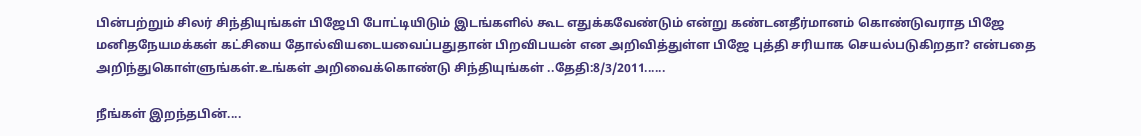பின்பற்றும் சிலர் சிந்தியுங்கள் பிஜேபி போட்டியிடும் இடங்களில் கூட எதுக்கவேண்டும் என்று கண்டனதீர்மானம் கொண்டுவராத பிஜே மனிதநேயமக்கள் கட்சியை தோல்வியடையவைப்பதுதான் பிறவிபயன் என அறிவித்துள்ள பிஜே புத்தி சரியாக செயல்படுகிறதா? என்பதை அறிந்துகொள்ளுங்கள்.உங்கள் அறிவைக்கொண்டு சிந்தியுங்கள் ..தேதி:8/3/2011......

நீங்கள் இறந்தபின்....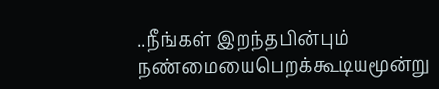..நீங்கள் இறந்தபின்பும் நண்மையைபெறக்கூடியமூன்று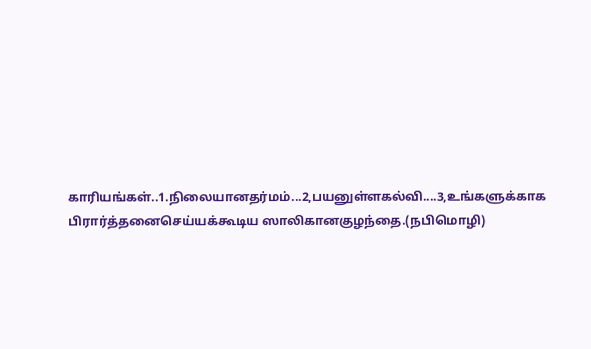காரியங்கள்..1.நிலையானதர்மம்...2,பயனுள்ளகல்வி....3,உங்களுக்காக பிரார்த்தனைசெய்யக்கூடிய ஸாலிகானகுழந்தை.(நபிமொழி)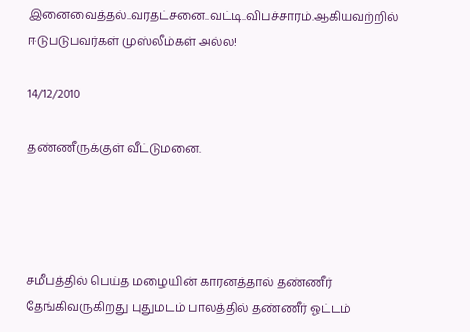இனைவைத்தல்..வரதட்சனை..வட்டி..விபச்சாரம்.ஆகியவற்றில் ஈடுபடுபவர்கள் முஸ்லீம்கள் அல்ல!

14/12/2010

தண்ணீருக்குள் வீட்டுமனை.




சமீபத்தில் பெய்த மழையின் காரனத்தால் தண்ணீர் தேங்கிவருகிறது புதுமடம் பாலத்தில் தண்ணீர் ஓட்டம்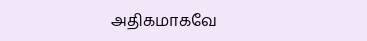அதிகமாகவே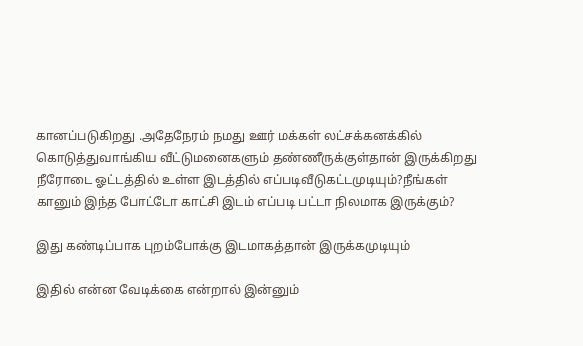கானப்படுகிறது .அதேநேரம் நமது ஊர் மக்கள் லட்சக்கனக்கில் கொடுத்துவாங்கிய வீட்டுமனைகளும் தண்ணீருக்குள்தான் இருக்கிறது நீரோடை ஓட்டத்தில் உள்ள இடத்தில் எப்படிவீடுகட்டமுடியும்?நீங்கள் கானும் இந்த போட்டோ காட்சி இடம் எப்படி பட்டா நிலமாக இருக்கும்?

இது கண்டிப்பாக புறம்போக்கு இடமாகத்தான் இருக்கமுடியும்

இதில் என்ன வேடிக்கை என்றால் இன்னும்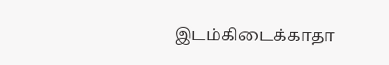இடம்கிடைக்காதா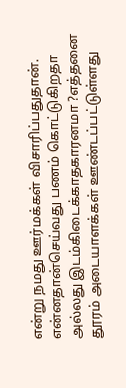என்று நமது ஊர்மக்கள் விசாரிப்பதுதான். என்னதான்செய்வது பணம் கொட்டுகிறதா அல்லது இடம்கிடைக்காதகாரனமா ?எத்தனை தூரம் அடையாளக்கள் ஊண்டப்பட்டுள்ளது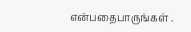என்பதைபாருங்கள் .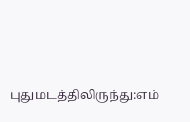புதுமடத்திலிருந்து:எம்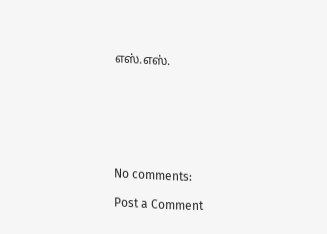எஸ்.எஸ்.







No comments:

Post a Comment